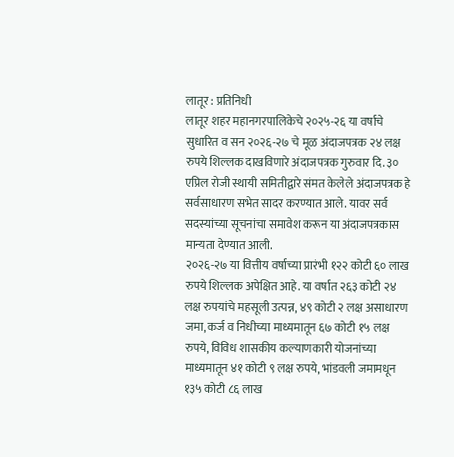लातूर : प्रतिनिधी
लातूर शहर महानगरपालिकेचे २०२५-२६ या वर्षाचे सुधारित व सन २०२६-२७ चे मूळ अंदाजपत्रक २४ लक्ष रुपये शिल्लक दाखविणारे अंदाजपत्रक गुरुवार दि. ३० एप्रिल रोजी स्थायी समितीद्वारे संमत केलेले अंदाजपत्रक हे सर्वसाधारण सभेत सादर करण्यात आले. यावर सर्व सदस्यांच्या सूचनांचा समावेश करून या अंदाजपत्रकास मान्यता देण्यात आली.
२०२६-२७ या वित्तीय वर्षाच्या प्रारंभी १२२ कोटी ६० लाख रुपये शिल्लक अपेक्षित आहे. या वर्षात २६३ कोटी २४ लक्ष रुपयांचे महसूली उत्पन्न, ४९ कोटी २ लक्ष असाधारण जमा, कर्ज व निधीच्या माध्यमातून ६७ कोटी १५ लक्ष रुपये, विविध शासकीय कल्याणकारी योजनांच्या माध्यमातून ४१ कोटी ९ लक्ष रुपये, भांडवली जमामधून १३५ कोटी ८६ लाख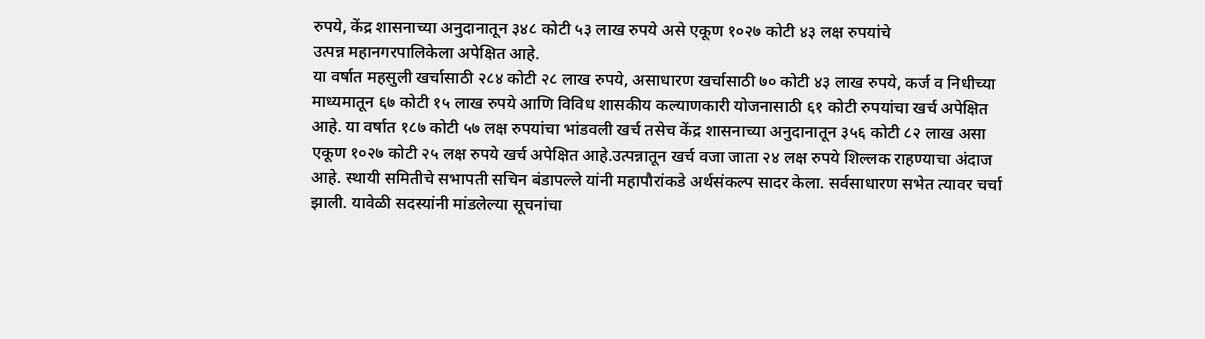रुपये, केंद्र शासनाच्या अनुदानातून ३४८ कोटी ५३ लाख रुपये असे एकूण १०२७ कोटी ४३ लक्ष रुपयांचे
उत्पन्न महानगरपालिकेला अपेक्षित आहे.
या वर्षात महसुली खर्चासाठी २८४ कोटी २८ लाख रुपये, असाधारण खर्चासाठी ७० कोटी ४३ लाख रुपये, कर्ज व निधीच्या माध्यमातून ६७ कोटी १५ लाख रुपये आणि विविध शासकीय कल्याणकारी योजनासाठी ६१ कोटी रुपयांचा खर्च अपेक्षित आहे. या वर्षात १८७ कोटी ५७ लक्ष रुपयांचा भांडवली खर्च तसेच केंद्र शासनाच्या अनुदानातून ३५६ कोटी ८२ लाख असा एकूण १०२७ कोटी २५ लक्ष रुपये खर्च अपेक्षित आहे.उत्पन्नातून खर्च वजा जाता २४ लक्ष रुपये शिल्लक राहण्याचा अंदाज आहे. स्थायी समितीचे सभापती सचिन बंडापल्ले यांनी महापौरांकडे अर्थसंकल्प सादर केला. सर्वसाधारण सभेत त्यावर चर्चा झाली. यावेळी सदस्यांनी मांडलेल्या सूचनांचा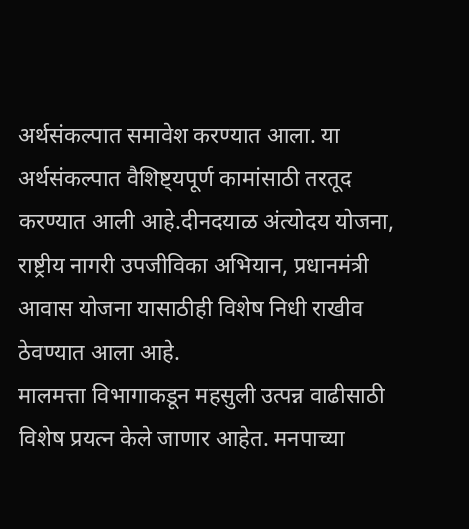अर्थसंकल्पात समावेश करण्यात आला. या अर्थसंकल्पात वैशिष्ट्यपूर्ण कामांसाठी तरतूद करण्यात आली आहे.दीनदयाळ अंत्योदय योजना, राष्ट्रीय नागरी उपजीविका अभियान, प्रधानमंत्री आवास योजना यासाठीही विशेष निधी राखीव ठेवण्यात आला आहे.
मालमत्ता विभागाकडून महसुली उत्पन्न वाढीसाठी विशेष प्रयत्न केले जाणार आहेत. मनपाच्या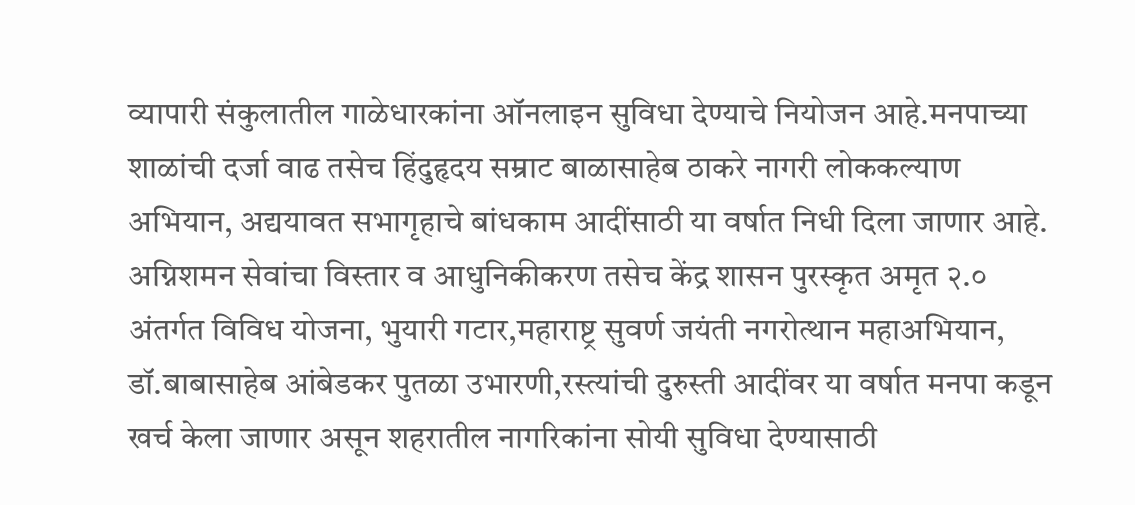व्यापारी संकुलातील गाळेधारकांना ऑनलाइन सुविधा देण्याचे नियोजन आहे.मनपाच्या शाळांची दर्जा वाढ तसेच हिंदुहृदय सम्राट बाळासाहेब ठाकरे नागरी लोककल्याण अभियान, अद्ययावत सभागृहाचे बांधकाम आदींसाठी या वर्षात निधी दिला जाणार आहे. अग्निशमन सेवांचा विस्तार व आधुनिकीकरण तसेच केंद्र शासन पुरस्कृत अमृत २.० अंतर्गत विविध योजना, भुयारी गटार,महाराष्ट्र सुवर्ण जयंती नगरोत्थान महाअभियान, डॉ.बाबासाहेब आंबेडकर पुतळा उभारणी,रस्त्यांची दुरुस्ती आदींवर या वर्षात मनपा कडून खर्च केला जाणार असून शहरातील नागरिकांना सोयी सुविधा देण्यासाठी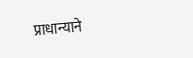प्राधान्याने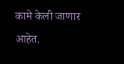कामे केली जाणार आहेत.